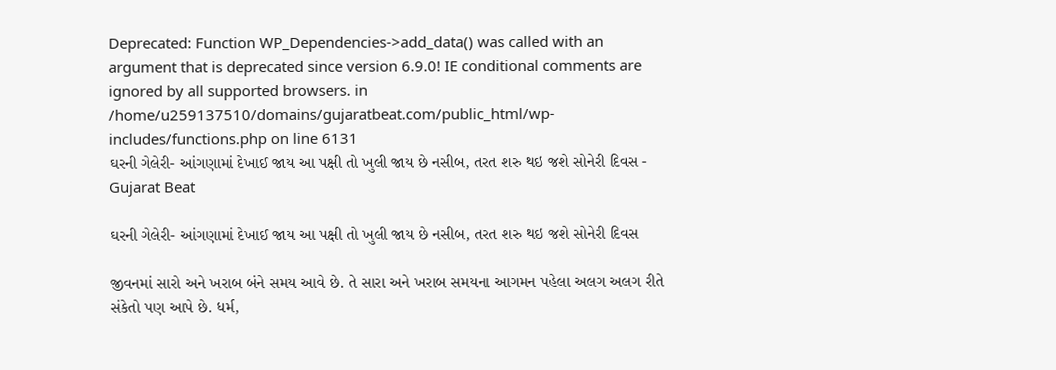Deprecated: Function WP_Dependencies->add_data() was called with an argument that is deprecated since version 6.9.0! IE conditional comments are ignored by all supported browsers. in /home/u259137510/domains/gujaratbeat.com/public_html/wp-includes/functions.php on line 6131
ઘરની ગેલેરી- આંગણામાં દેખાઈ જાય આ પક્ષી તો ખુલી જાય છે નસીબ, તરત શરુ થઇ જશે સોનેરી દિવસ - Gujarat Beat

ઘરની ગેલેરી- આંગણામાં દેખાઈ જાય આ પક્ષી તો ખુલી જાય છે નસીબ, તરત શરુ થઇ જશે સોનેરી દિવસ

જીવનમાં સારો અને ખરાબ બંને સમય આવે છે. તે સારા અને ખરાબ સમયના આગમન પહેલા અલગ અલગ રીતે સંકેતો પણ આપે છે. ધર્મ,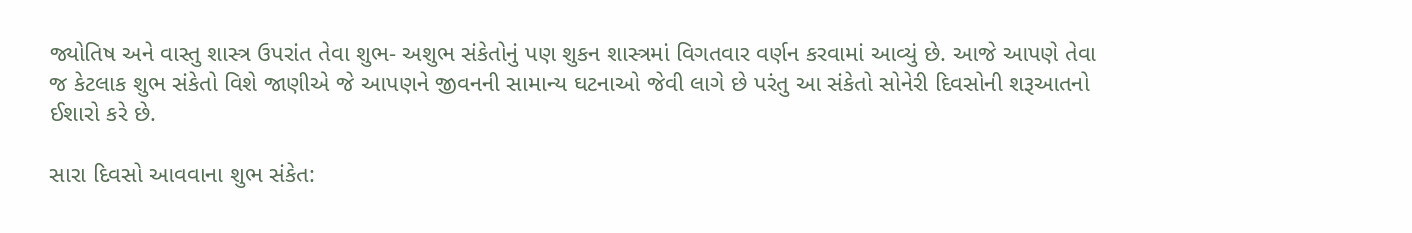જ્યોતિષ અને વાસ્તુ શાસ્ત્ર ઉપરાંત તેવા શુભ- અશુભ સંકેતોનું પણ શુકન શાસ્ત્રમાં વિગતવાર વર્ણન કરવામાં આવ્યું છે. આજે આપણે તેવા જ કેટલાક શુભ સંકેતો વિશે જાણીએ જે આપણને જીવનની સામાન્ય ઘટનાઓ જેવી લાગે છે પરંતુ આ સંકેતો સોનેરી દિવસોની શરૂઆતનો ઈશારો કરે છે.

સારા દિવસો આવવાના શુભ સંકેત: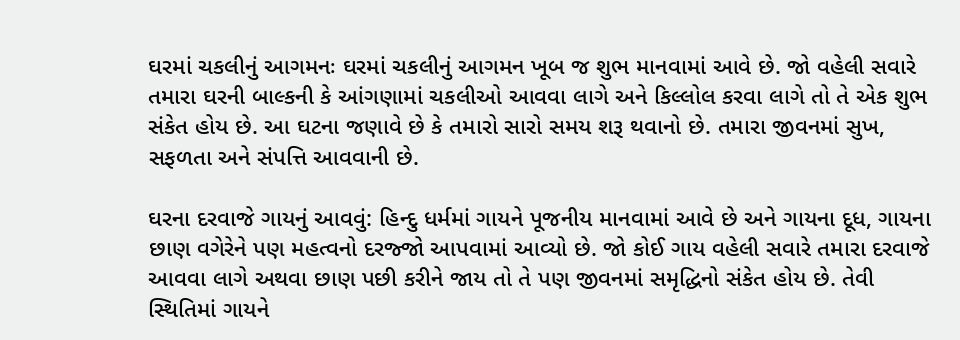ઘરમાં ચકલીનું આગમનઃ ઘરમાં ચકલીનું આગમન ખૂબ જ શુભ માનવામાં આવે છે. જો વહેલી સવારે તમારા ઘરની બાલ્કની કે આંગણામાં ચકલીઓ આવવા લાગે અને કિલ્લોલ કરવા લાગે તો તે એક શુભ સંકેત હોય છે. આ ઘટના જણાવે છે કે તમારો સારો સમય શરૂ થવાનો છે. તમારા જીવનમાં સુખ, સફળતા અને સંપત્તિ આવવાની છે.

ઘરના દરવાજે ગાયનું આવવું: હિન્દુ ધર્મમાં ગાયને પૂજનીય માનવામાં આવે છે અને ગાયના દૂધ, ગાયના છાણ વગેરેને પણ મહત્વનો દરજ્જો આપવામાં આવ્યો છે. જો કોઈ ગાય વહેલી સવારે તમારા દરવાજે આવવા લાગે અથવા છાણ પછી કરીને જાય તો તે પણ જીવનમાં સમૃદ્ધિનો સંકેત હોય છે. તેવી સ્થિતિમાં ગાયને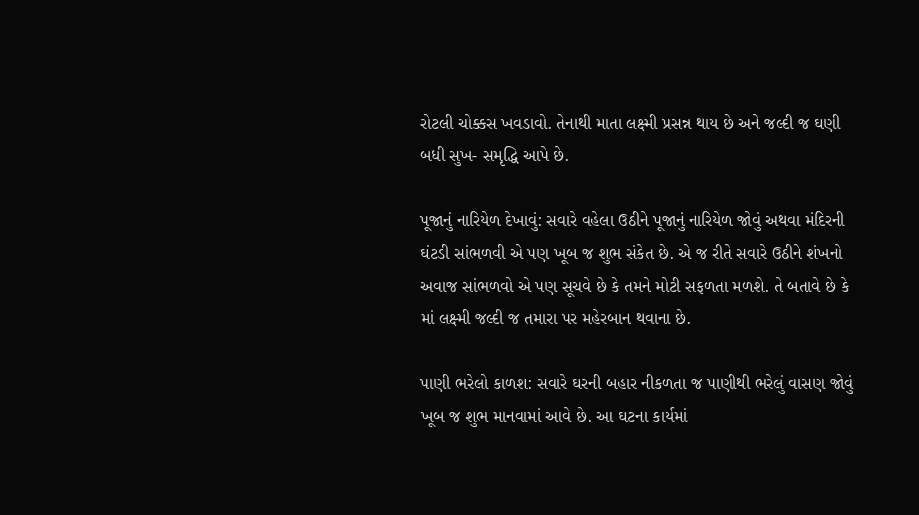રોટલી ચોક્કસ ખવડાવો. તેનાથી માતા લક્ષ્મી પ્રસન્ન થાય છે અને જલ્દી જ ઘણી બધી સુખ- સમૃદ્ધિ આપે છે.

પૂજાનું નારિયેળ દેખાવું: સવારે વહેલા ઉઠીને પૂજાનું નારિયેળ જોવું અથવા મંદિરની ઘંટડી સાંભળવી એ પણ ખૂબ જ શુભ સંકેત છે. એ જ રીતે સવારે ઉઠીને શંખનો અવાજ સાંભળવો એ પણ સૂચવે છે કે તમને મોટી સફળતા મળશે. તે બતાવે છે કે માં લક્ષ્મી જલ્દી જ તમારા પર મહેરબાન થવાના છે.

પાણી ભરેલો કાળશ: સવારે ઘરની બહાર નીકળતા જ પાણીથી ભરેલું વાસણ જોવું ખૂબ જ શુભ માનવામાં આવે છે. આ ઘટના કાર્યમાં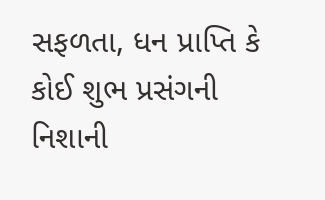સફળતા, ધન પ્રાપ્તિ કે કોઈ શુભ પ્રસંગની નિશાની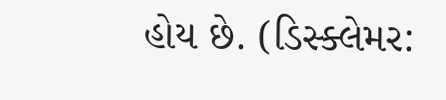હોય છે. (ડિસ્ક્લેમર: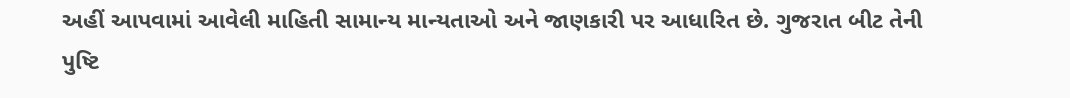અહીં આપવામાં આવેલી માહિતી સામાન્ય માન્યતાઓ અને જાણકારી પર આધારિત છે. ગુજરાત બીટ તેની પુષ્ટિ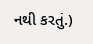નથી કરતું.)